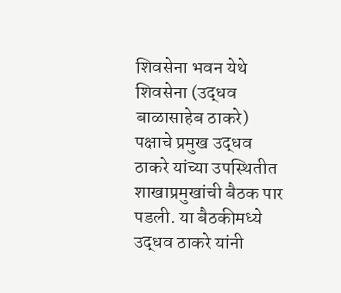शिवसेना भवन येथे शिवसेना (उद्धव बाळासाहेब ठाकरे) पक्षाचे प्रमुख उद्धव ठाकरे यांच्या उपस्थितीत शाखाप्रमुखांची बैठक पार पडली. या बैठकीमध्ये उद्धव ठाकरे यांनी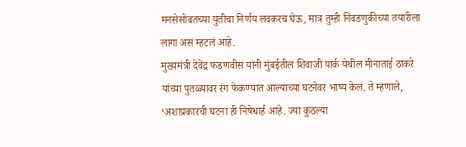मनसेसोबतच्या युतीचा निर्णय लवकरच घेऊ, मात्र तुम्ही निवडणुकीच्या तयारीला लागा असं म्हटलं आहे.
मुख्यमंत्री देवेंद्र फडणवीस यांनी मुंबईतील शिवाजी पार्क येथील मीनाताई ठाकरे यांच्या पुतळ्यावर रंग फेकण्यात आल्याच्या घटनेवर भाष्य केलं. ते म्हणाले, ‘अशाप्रकारची घटना ही निषेधार्ह आहे. ज्या कुठल्या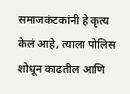समाजकंटकांनी हे कृत्य केलं आहे, त्याला पोलिस शोधून काढतील आणि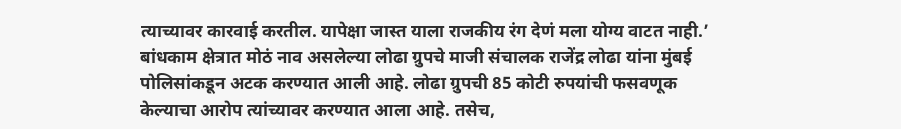त्याच्यावर कारवाई करतील. यापेक्षा जास्त याला राजकीय रंग देणं मला योग्य वाटत नाही.’
बांधकाम क्षेत्रात मोठं नाव असलेल्या लोढा ग्रुपचे माजी संचालक राजेंद्र लोढा यांना मुंबई पोलिसांकडून अटक करण्यात आली आहे. लोढा ग्रुपची 85 कोटी रुपयांची फसवणूक केल्याचा आरोप त्यांच्यावर करण्यात आला आहे. तसेच,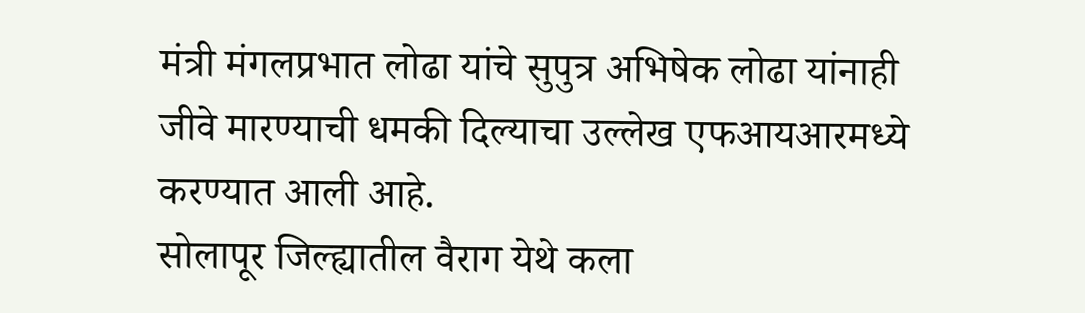मंत्री मंगलप्रभात लोढा यांचे सुपुत्र अभिषेक लोढा यांनाही जीवे मारण्याची धमकी दिल्याचा उल्लेख एफआयआरमध्ये करण्यात आली आहे.
सोलापूर जिल्ह्यातील वैराग येथे कला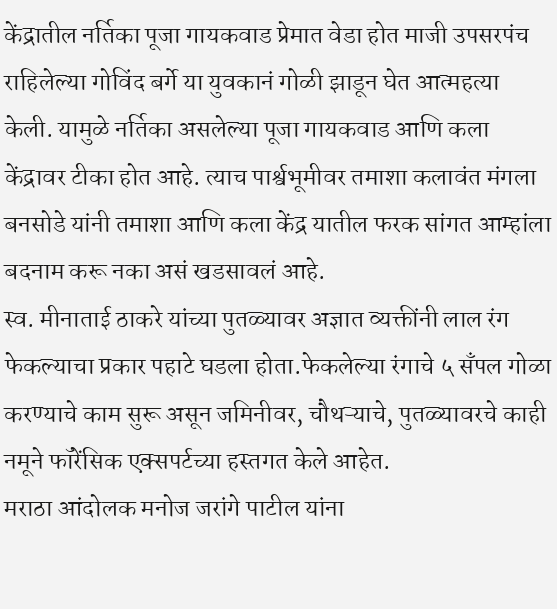केंद्रातील नर्तिका पूजा गायकवाड प्रेमात वेडा होत माजी उपसरपंच राहिलेल्या गोविंद बर्गे या युवकानं गोळी झाडून घेत आत्महत्या केली. यामुळे नर्तिका असलेल्या पूजा गायकवाड आणि कला केंद्रावर टीका होत आहे. त्याच पार्श्वभूमीवर तमाशा कलावंत मंगला बनसोडे यांनी तमाशा आणि कला केंद्र यातील फरक सांगत आम्हांला बदनाम करू नका असं खडसावलं आहे.
स्व. मीनाताई ठाकरे यांच्या पुतळ्यावर अज्ञात व्यक्तींनी लाल रंग फेकल्याचा प्रकार पहाटे घडला होता.फेकलेल्या रंगाचे ५ सँपल गोळा करण्याचे काम सुरू असून जमिनीवर, चौथऱ्याचे, पुतळ्यावरचे काही नमूने फॉरेंसिक एक्सपर्टच्या हस्तगत केले आहेत.
मराठा आंदोलक मनोज जरांगे पाटील यांना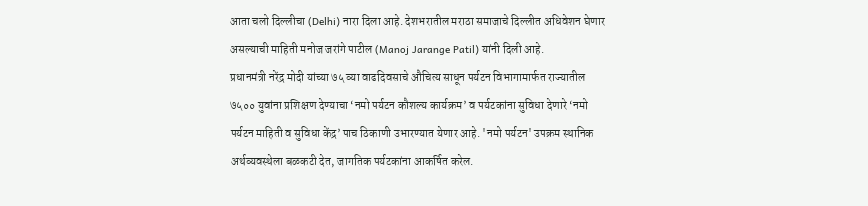आता चलो दिल्लीचा (Delhi) नारा दिला आहे. देशभरातील मराठा समाजाचे दिल्लीत अधिवेशन घेणार असल्याची माहिती मनोज जरांगे पाटील (Manoj Jarange Patil) यांनी दिली आहे.
प्रधानमंत्री नरेंद्र मोदी यांच्या ७५ व्या वाढदिवसाचे औचित्य साधून पर्यटन विभागामार्फत राज्यातील ७५०० युवांना प्रशिक्षण देण्याचा ‘नमो पर्यटन कौशल्य कार्यक्रम’ व पर्यटकांना सुविधा देणारे ‘नमो पर्यटन माहिती व सुविधा केंद्र’ पाच ठिकाणी उभारण्यात येणार आहे. 'नमो पर्यटन' उपक्रम स्थानिक अर्थव्यवस्थेला बळकटी देत, जागतिक पर्यटकांना आकर्षित करेल.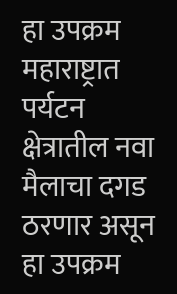हा उपक्रम महाराष्ट्रात पर्यटन क्षेत्रातील नवा मैलाचा दगड ठरणार असून हा उपक्रम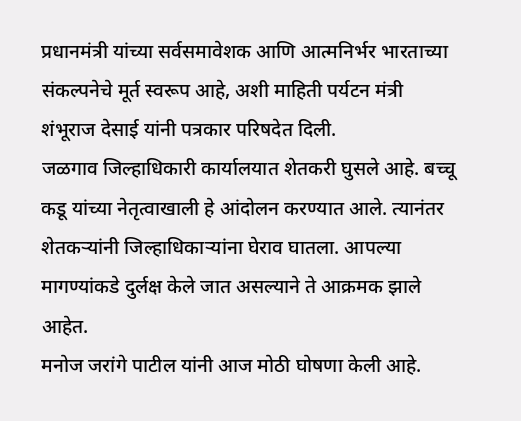प्रधानमंत्री यांच्या सर्वसमावेशक आणि आत्मनिर्भर भारताच्या संकल्पनेचे मूर्त स्वरूप आहे, अशी माहिती पर्यटन मंत्री शंभूराज देसाई यांनी पत्रकार परिषदेत दिली.
जळगाव जिल्हाधिकारी कार्यालयात शेतकरी घुसले आहे. बच्चू कडू यांच्या नेतृत्वाखाली हे आंदोलन करण्यात आले. त्यानंतर शेतकऱ्यांनी जिल्हाधिकाऱ्यांना घेराव घातला. आपल्या मागण्यांकडे दुर्लक्ष केले जात असल्याने ते आक्रमक झाले आहेत.
मनोज जरांगे पाटील यांनी आज मोठी घोषणा केली आहे.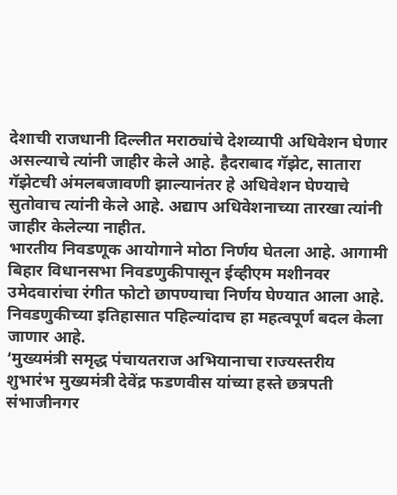देशाची राजधानी दिल्लीत मराठ्यांचे देशव्यापी अधिवेशन घेणार असल्याचे त्यांनी जाहीर केले आहे. हैदराबाद गॅझेट, सातारा गॅझेटची अंमलबजावणी झाल्यानंतर हे अधिवेशन घेण्याचे सुतोवाच त्यांनी केले आहे. अद्याप अधिवेशनाच्या तारखा त्यांनी जाहीर केलेल्या नाहीत.
भारतीय निवडणूक आयोगाने मोठा निर्णय घेतला आहे. आगामी बिहार विधानसभा निवडणुकीपासून ईव्हीएम मशीनवर उमेदवारांचा रंगीत फोटो छापण्याचा निर्णय घेण्यात आला आहे. निवडणुकीच्या इतिहासात पहिल्यांदाच हा महत्वपूर्ण बदल केला जाणार आहे.
‘मुख्यमंत्री समृद्ध पंचायतराज अभियानाचा राज्यस्तरीय शुभारंभ मुख्यमंत्री देवेंद्र फडणवीस यांच्या हस्ते छत्रपती संभाजीनगर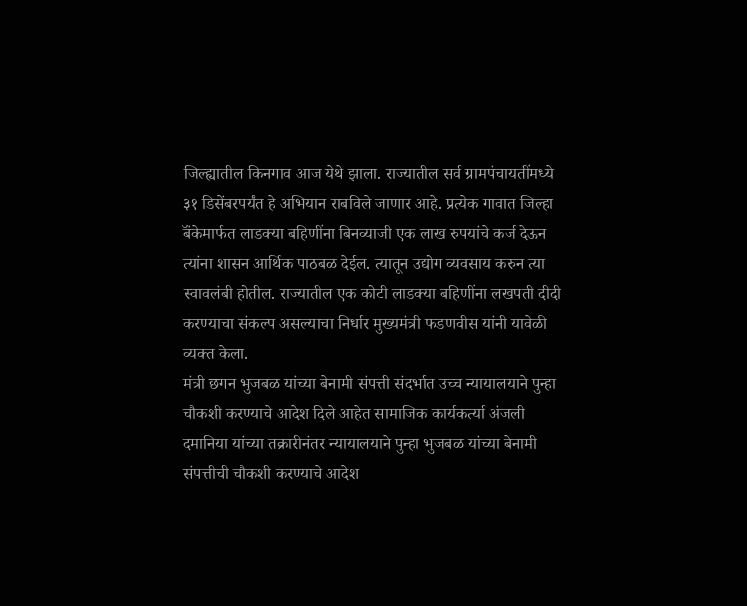जिल्ह्यातील किनगाव आज येथे झाला. राज्यातील सर्व ग्रामपंचायतींमध्ये ३१ डिसेंबरपर्यंत हे अभियान राबविले जाणार आहे. प्रत्येक गावात जिल्हा बॅंकेमार्फत लाडक्या बहिणींना बिनव्याजी एक लाख रुपयांचे कर्ज देऊन त्यांना शासन आर्थिक पाठबळ देईल. त्यातून उद्योग व्यवसाय करुन त्या स्वावलंबी होतील. राज्यातील एक कोटी लाडक्या बहिणींना लखपती दीदी करण्याचा संकल्प असल्याचा निर्धार मुख्यमंत्री फडणवीस यांनी यावेळी व्यक्त केला.
मंत्री छगन भुजबळ यांच्या बेनामी संपत्ती संदर्भात उच्च न्यायालयाने पुन्हा चौकशी करण्याचे आदेश दिले आहेत सामाजिक कार्यकर्त्या अंजली दमानिया यांच्या तक्रारीनंतर न्यायालयाने पुन्हा भुजबळ यांच्या बेनामी संपत्तीची चौकशी करण्याचे आदेश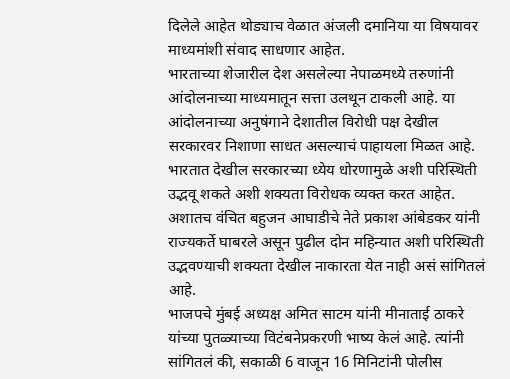दिलेले आहेत थोड्याच वेळात अंजली दमानिया या विषयावर माध्यमांशी संवाद साधणार आहेत.
भारताच्या शेजारील देश असलेल्या नेपाळमध्ये तरुणांनी आंदोलनाच्या माध्यमातून सत्ता उलथून टाकली आहे. या आंदोलनाच्या अनुषंगाने देशातील विरोधी पक्ष देखील सरकारवर निशाणा साधत असल्याचं पाहायला मिळत आहे. भारतात देखील सरकारच्या ध्येय धोरणामुळे अशी परिस्थिती उद्भवू शकते अशी शक्यता विरोधक व्यक्त करत आहेत. अशातच वंचित बहुजन आघाडीचे नेते प्रकाश आंबेडकर यांनी राज्यकर्ते घाबरले असून पुढील दोन महिन्यात अशी परिस्थिती उद्भवण्याची शक्यता देखील नाकारता येत नाही असं सांगितलं आहे.
भाजपचे मुंबई अध्यक्ष अमित साटम यांनी मीनाताई ठाकरे यांच्या पुतळ्याच्या विटंबनेप्रकरणी भाष्य केलं आहे. त्यांनी सांगितलं की, सकाळी 6 वाजून 16 मिनिटांनी पोलीस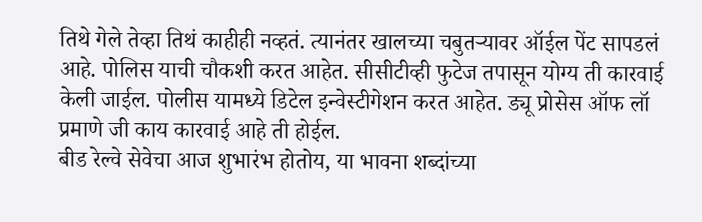तिथे गेले तेव्हा तिथं काहीही नव्हतं. त्यानंतर खालच्या चबुतऱ्यावर ऑईल पेंट सापडलं आहे. पोलिस याची चौकशी करत आहेत. सीसीटीव्ही फुटेज तपासून योग्य ती कारवाई केली जाईल. पोलीस यामध्ये डिटेल इन्वेस्टीगेशन करत आहेत. ड्यू प्रोसेस ऑफ लॉ प्रमाणे जी काय कारवाई आहे ती होईल.
बीड रेल्वे सेवेचा आज शुभारंभ होतोय, या भावना शब्दांच्या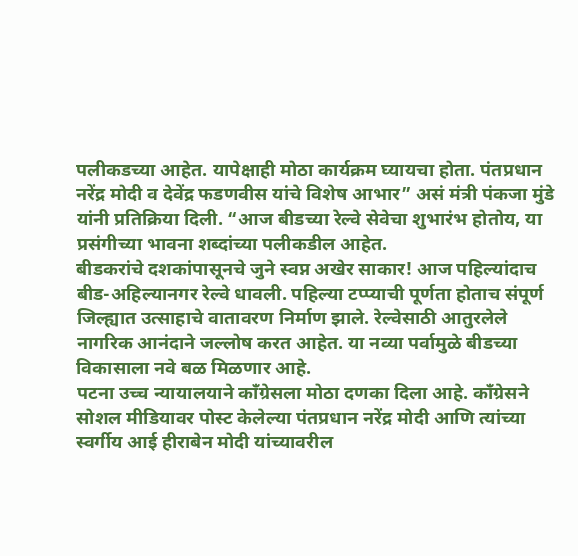पलीकडच्या आहेत. यापेक्षाही मोठा कार्यक्रम घ्यायचा होता. पंतप्रधान नरेंद्र मोदी व देवेंद्र फडणवीस यांचे विशेष आभार” असं मंत्री पंकजा मुंडे यांनी प्रतिक्रिया दिली. “आज बीडच्या रेल्वे सेवेचा शुभारंभ होतोय, या प्रसंगीच्या भावना शब्दांच्या पलीकडील आहेत.
बीडकरांचे दशकांपासूनचे जुने स्वप्न अखेर साकार! आज पहिल्यांदाच बीड-अहिल्यानगर रेल्वे धावली. पहिल्या टप्प्याची पूर्णता होताच संपूर्ण जिल्ह्यात उत्साहाचे वातावरण निर्माण झाले. रेल्वेसाठी आतुरलेले नागरिक आनंदाने जल्लोष करत आहेत. या नव्या पर्वामुळे बीडच्या विकासाला नवे बळ मिळणार आहे.
पटना उच्च न्यायालयाने काँग्रेसला मोठा दणका दिला आहे. काँग्रेसने सोशल मीडियावर पोस्ट केलेल्या पंतप्रधान नरेंद्र मोदी आणि त्यांच्या स्वर्गीय आई हीराबेन मोदी यांच्यावरील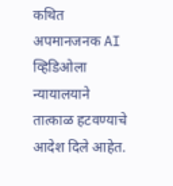कथित अपमानजनक AI व्हिडिओला न्यायालयाने तात्काळ हटवण्याचे आदेश दिले आहेत.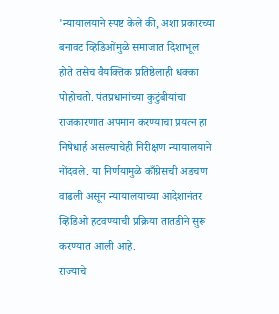'न्यायालयाने स्पष्ट केले की, अशा प्रकारच्या बनावट व्हिडिओंमुळे समाजात दिशाभूल होते तसेच वैयक्तिक प्रतिष्ठेलाही धक्का पोहोचतो. पंतप्रधानांच्या कुटुंबीयांचा राजकारणात अपमान करण्याचा प्रयत्न हा निषेधार्ह असल्याचेही निरीक्षण न्यायालयाने नोंदवले. या निर्णयामुळे काँग्रेसची अडचण वाढली असून न्यायालयाच्या आदेशानंतर व्हिडिओ हटवण्याची प्रक्रिया तातडीने सुरू करण्यात आली आहे.
राज्याचे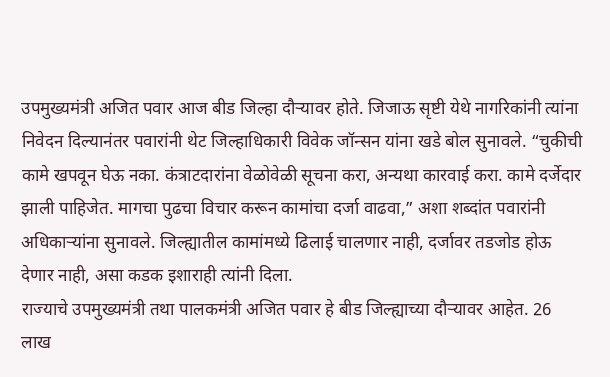उपमुख्यमंत्री अजित पवार आज बीड जिल्हा दौऱ्यावर होते. जिजाऊ सृष्टी येथे नागरिकांनी त्यांना निवेदन दिल्यानंतर पवारांनी थेट जिल्हाधिकारी विवेक जॉन्सन यांना खडे बोल सुनावले. “चुकीची कामे खपवून घेऊ नका. कंत्राटदारांना वेळोवेळी सूचना करा, अन्यथा कारवाई करा. कामे दर्जेदार झाली पाहिजेत. मागचा पुढचा विचार करून कामांचा दर्जा वाढवा,” अशा शब्दांत पवारांनी अधिकाऱ्यांना सुनावले. जिल्ह्यातील कामांमध्ये ढिलाई चालणार नाही, दर्जावर तडजोड होऊ देणार नाही, असा कडक इशाराही त्यांनी दिला.
राज्याचे उपमुख्यमंत्री तथा पालकमंत्री अजित पवार हे बीड जिल्ह्याच्या दौऱ्यावर आहेत. 26 लाख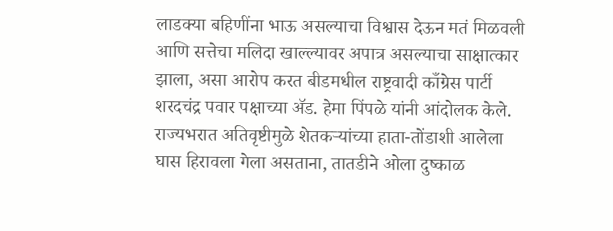लाडक्या बहिणींना भाऊ असल्याचा विश्वास देऊन मतं मिळवली आणि सत्तेचा मलिदा खाल्ल्यावर अपात्र असल्याचा साक्षात्कार झाला, असा आरोप करत बीडमधील राष्ट्रवादी काँग्रेस पार्टी शरदचंद्र पवार पक्षाच्या ॲड. हेमा पिंपळे यांनी आंदोलक केले. राज्यभरात अतिवृष्टीमुळे शेतकऱ्यांच्या हाता-तोंडाशी आलेला घास हिरावला गेला असताना, तातडीने ओला दुष्काळ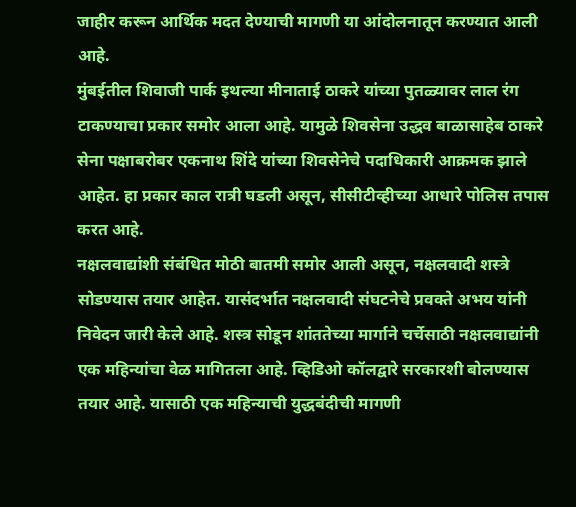जाहीर करून आर्थिक मदत देण्याची मागणी या आंदोलनातून करण्यात आली आहे.
मुंबईतील शिवाजी पार्क इथल्या मीनाताई ठाकरे यांच्या पुतळ्यावर लाल रंग टाकण्याचा प्रकार समोर आला आहे. यामुळे शिवसेना उद्धव बाळासाहेब ठाकरे सेना पक्षाबरोबर एकनाथ शिंदे यांच्या शिवसेनेचे पदाधिकारी आक्रमक झाले आहेत. हा प्रकार काल रात्री घडली असून, सीसीटीव्हीच्या आधारे पोलिस तपास करत आहे.
नक्षलवाद्यांशी संबंधित मोठी बातमी समोर आली असून, नक्षलवादी शस्त्रे सोडण्यास तयार आहेत. यासंदर्भात नक्षलवादी संघटनेचे प्रवक्ते अभय यांनी निवेदन जारी केले आहे. शस्त्र सोडून शांततेच्या मार्गाने चर्चेसाठी नक्षलवाद्यांनी एक महिन्यांचा वेळ मागितला आहे. व्हिडिओ कॉलद्वारे सरकारशी बोलण्यास तयार आहे. यासाठी एक महिन्याची युद्धबंदीची मागणी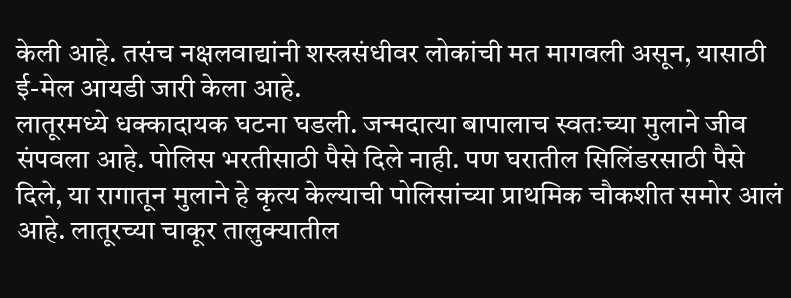केली आहे. तसंच नक्षलवाद्यांनी शस्त्रसंधीवर लोकांची मत मागवली असून, यासाठी ई-मेल आयडी जारी केला आहे.
लातूरमध्ये धक्कादायक घटना घडली. जन्मदात्या बापालाच स्वतःच्या मुलाने जीव संपवला आहे. पोलिस भरतीसाठी पैसे दिले नाही. पण घरातील सिलिंडरसाठी पैसे दिले, या रागातून मुलाने हे कृत्य केल्याची पोलिसांच्या प्राथमिक चौकशीत समोर आलं आहे. लातूरच्या चाकूर तालुक्यातील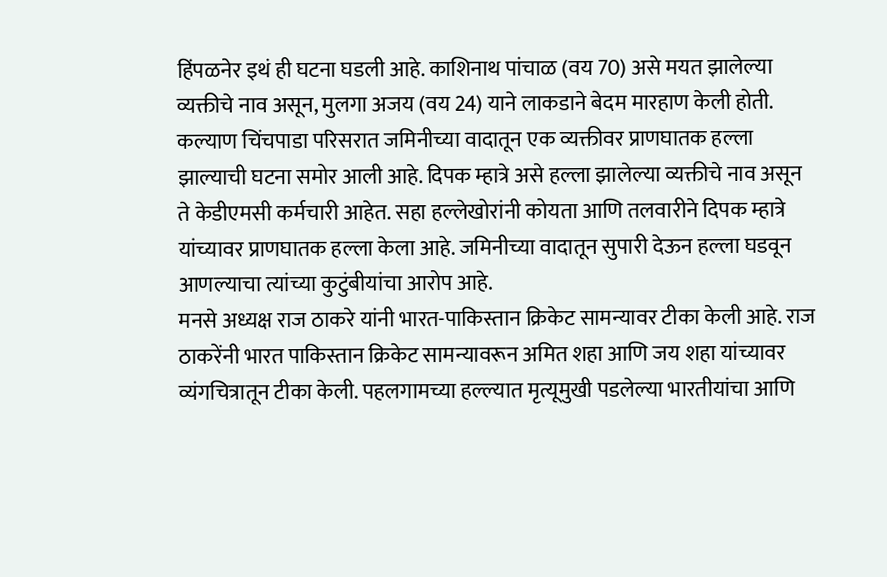हिंपळनेर इथं ही घटना घडली आहे. काशिनाथ पांचाळ (वय 70) असे मयत झालेल्या व्यक्तीचे नाव असून, मुलगा अजय (वय 24) याने लाकडाने बेदम मारहाण केली होती.
कल्याण चिंचपाडा परिसरात जमिनीच्या वादातून एक व्यक्तीवर प्राणघातक हल्ला झाल्याची घटना समोर आली आहे. दिपक म्हात्रे असे हल्ला झालेल्या व्यक्तीचे नाव असून ते केडीएमसी कर्मचारी आहेत. सहा हल्लेखोरांनी कोयता आणि तलवारीने दिपक म्हात्रे यांच्यावर प्राणघातक हल्ला केला आहे. जमिनीच्या वादातून सुपारी देऊन हल्ला घडवून आणल्याचा त्यांच्या कुटुंबीयांचा आरोप आहे.
मनसे अध्यक्ष राज ठाकरे यांनी भारत-पाकिस्तान क्रिकेट सामन्यावर टीका केली आहे. राज ठाकरेंनी भारत पाकिस्तान क्रिकेट सामन्यावरून अमित शहा आणि जय शहा यांच्यावर व्यंगचित्रातून टीका केली. पहलगामच्या हल्ल्यात मृत्यूमुखी पडलेल्या भारतीयांचा आणि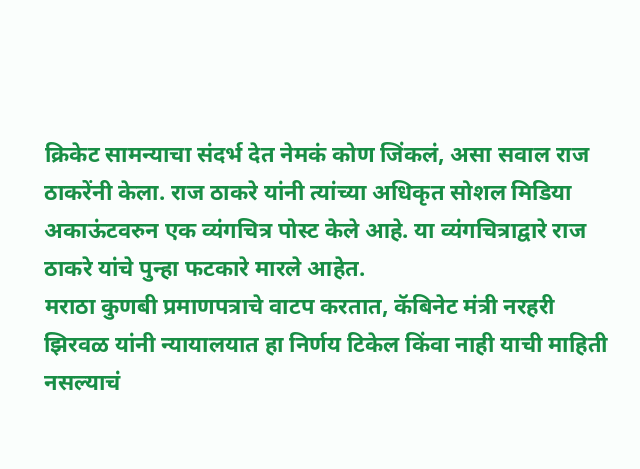क्रिकेट सामन्याचा संदर्भ देत नेमकं कोण जिंकलं, असा सवाल राज ठाकरेंनी केला. राज ठाकरे यांनी त्यांच्या अधिकृत सोशल मिडिया अकाऊंटवरुन एक व्यंगचित्र पोस्ट केले आहे. या व्यंगचित्राद्वारे राज ठाकरे यांचे पुन्हा फटकारे मारले आहेत.
मराठा कुणबी प्रमाणपत्राचे वाटप करतात, कॅबिनेट मंत्री नरहरी झिरवळ यांनी न्यायालयात हा निर्णय टिकेल किंवा नाही याची माहिती नसल्याचं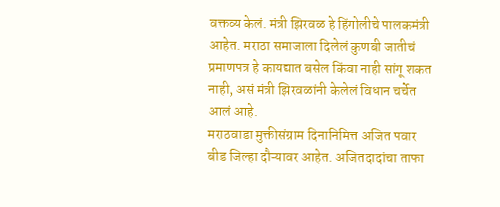वक्तव्य केलं. मंत्री झिरवळ हे हिंगोलीचे पालकमंत्री आहेत. मराठा समाजाला दिलेलं कुणबी जातीचं प्रमाणपत्र हे कायद्यात बसेल किंवा नाही सांगू शकत नाही, असं मंत्री झिरवळांनी केलेलं विधान चर्चेत आलं आहे.
मराठवाडा मुक्तीसंग्राम दिनानिमित्त अजित पवार बीड जिल्हा दौऱ्यावर आहेत. अजितदादांचा ताफा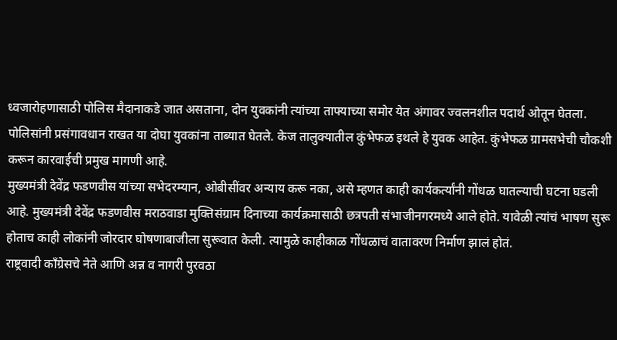ध्वजारोहणासाठी पोलिस मैदानाकडे जात असताना, दोन युवकांनी त्यांच्या ताफ्याच्या समोर येत अंगावर ज्वलनशील पदार्थ ओतून घेतला. पोलिसांनी प्रसंगावधान राखत या दोघा युवकांना ताब्यात घेतले. केज तालुक्यातील कुंभेफळ इथले हे युवक आहेत. कुंभेफळ ग्रामसभेची चौकशी करून कारवाईची प्रमुख मागणी आहे.
मुख्यमंत्री देवेंद्र फडणवीस यांच्या सभेदरम्यान, ओबीसींवर अन्याय करू नका, असे म्हणत काही कार्यकर्त्यांनी गोंधळ घातल्याची घटना घडली आहे. मुख्यमंत्री देवेंद्र फडणवीस मराठवाडा मुक्तिसंग्राम दिनाच्या कार्यक्रमासाठी छत्रपती संभाजीनगरमध्ये आले होते. यावेळी त्यांचं भाषण सुरू होताच काही लोकांनी जोरदार घोषणाबाजीला सुरूवात केली. त्यामुळे काहीकाळ गोंधळाचं वातावरण निर्माण झालं होतं.
राष्ट्रवादी काँग्रेसचे नेते आणि अन्न व नागरी पुरवठा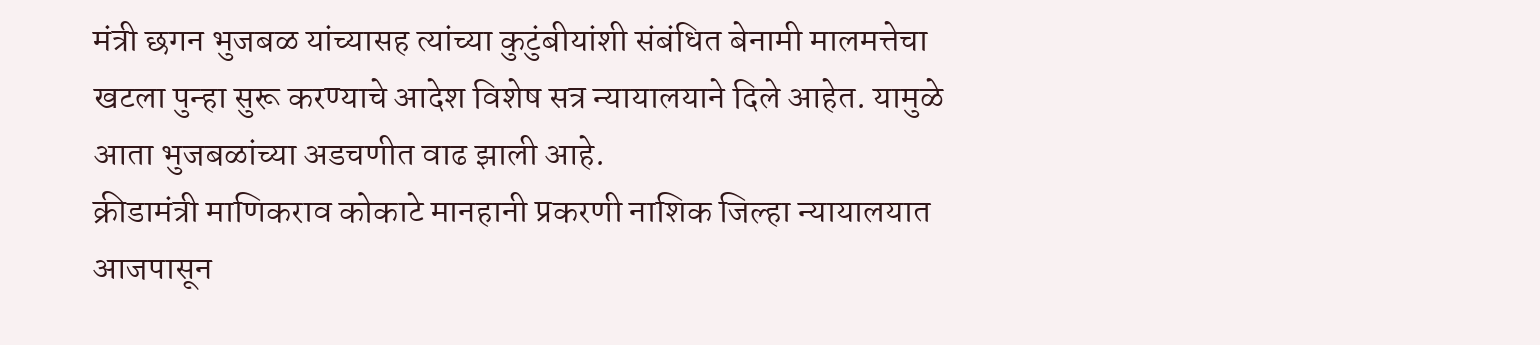मंत्री छगन भुजबळ यांच्यासह त्यांच्या कुटुंबीयांशी संबंधित बेनामी मालमत्तेचा खटला पुन्हा सुरू करण्याचे आदेश विशेष सत्र न्यायालयाने दिले आहेत. यामुळे आता भुजबळांच्या अडचणीत वाढ झाली आहे.
क्रीडामंत्री माणिकराव कोकाटे मानहानी प्रकरणी नाशिक जिल्हा न्यायालयात आजपासून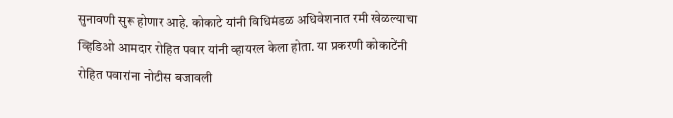सुनावणी सुरू होणार आहे. कोकाटे यांनी विधिमंडळ अधिवेशनात रमी खेळल्याचा व्हिडिओ आमदार रोहित पवार यांनी व्हायरल केला होता. या प्रकरणी कोकाटेंनी रोहित पवारांना नोटीस बजावली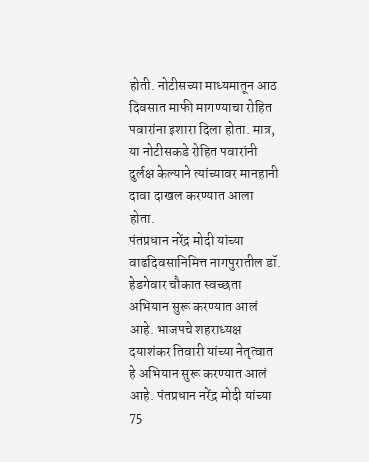होती. नोटीसच्या माध्यमातून आठ दिवसात माफी मागण्याचा रोहित पवारांना इशारा दिला होता. मात्र, या नोटीसकडे रोहित पवारांनी दुर्लक्ष केल्याने त्यांच्यावर मानहानी दावा दाखल करण्यात आला होता.
पंतप्रधान नरेंद्र मोदी यांच्या वाढदिवसानिमित्त नागपुरातील डॉ. हेडगेवार चौकात स्वच्छता अभियान सुरू करण्यात आलं आहे. भाजपचे शहराध्यक्ष दयाशंकर तिवारी यांच्या नेतृत्वात हे अभियान सुरू करण्यात आलं आहे. पंतप्रधान नरेंद्र मोदी यांच्या 75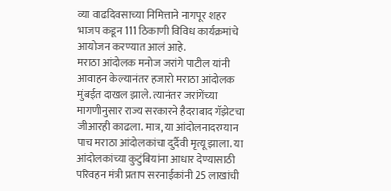व्या वाढदिवसाच्या निमित्ताने नागपूर शहर भाजप कडून 111 ठिकाणी विविध कार्यक्रमांचे आयोजन करण्यात आलं आहे.
मराठा आंदोलक मनोज जरांगे पाटील यांनी आवाहन केल्यानंतर हजारो मराठा आंदोलक मुंबईत दाखल झाले. त्यानंतर जरांगेंच्या मागणीनुसार राज्य सरकारने हैदराबाद गॅझेटचा जीआरही काढला. मात्र, या आंदोलनादरम्यान पाच मराठा आंदोलकांचा दुर्दैवी मृत्यू झाला. या आंदोलकांच्या कुटुंबियांना आधार देण्यासाठी परिवहन मंत्री प्रताप सरनाईकांनी 25 लाखांची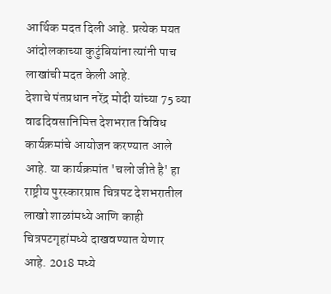आर्थिक मदत दिली आहे. प्रत्येक मयत आंदोलकाच्या कुटुंबियांना त्यांनी पाच लाखांची मदत केली आहे.
देशाचे पंतप्रधान नरेंद्र मोदी यांच्या 75 व्या वाढदिवसानिमित्त देशभरात विविध कार्यक्रमांचे आयोजन करण्यात आले आहे. या कार्यक्रमांत 'चलो जीते है' हा राष्ट्रीय पुरस्कारप्राप्त चित्रपट देशभरातील लाखो शाळांमध्ये आणि काही चित्रपटगृहांमध्ये दाखवण्यात येणार आहे. 2018 मध्ये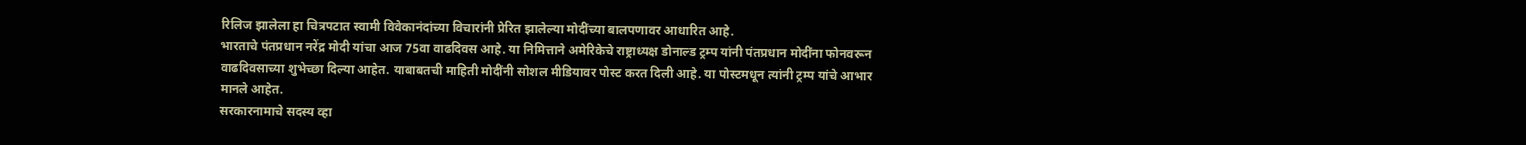रिलिज झालेला हा चित्रपटात स्वामी विवेकानंदांच्या विचारांनी प्रेरित झालेल्या मोदींच्या बालपणावर आधारित आहे.
भारताचे पंतप्रधान नरेंद्र मोदी यांचा आज 75वा वाढदिवस आहे. या निमित्ताने अमेरिकेचे राष्ट्राध्यक्ष डोनाल्ड ट्रम्प यांनी पंतप्रधान मोदींना फोनवरून वाढदिवसाच्या शुभेच्छा दिल्या आहेत. याबाबतची माहिती मोदींनी सोशल मीडियावर पोस्ट करत दिली आहे. या पोस्टमधून त्यांनी ट्रम्प यांचे आभार मानले आहेत.
सरकारनामाचे सदस्य व्हा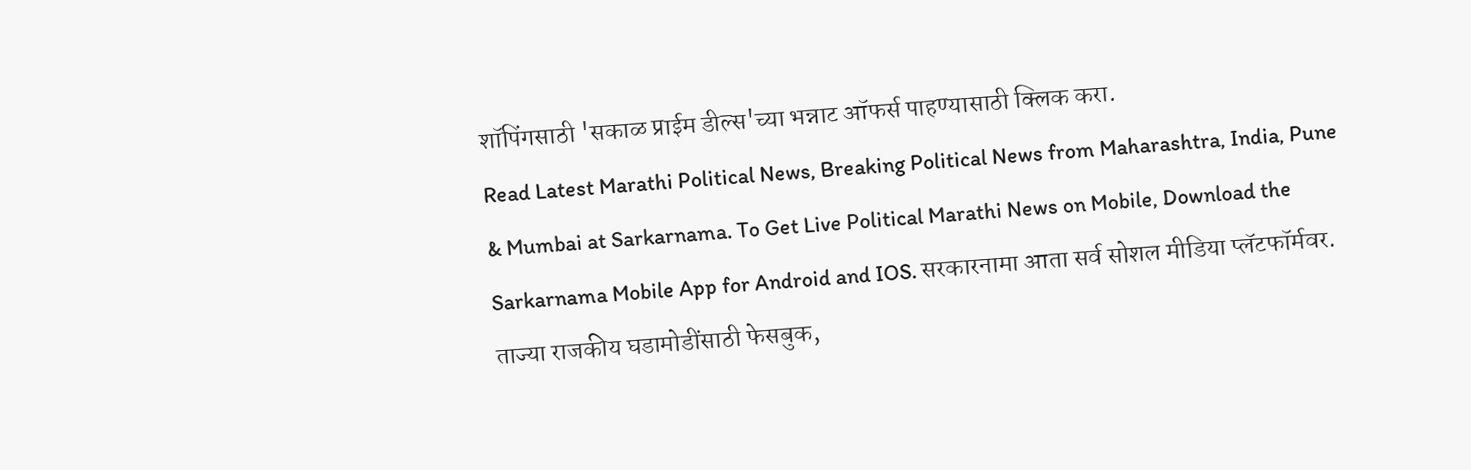शॉपिंगसाठी 'सकाळ प्राईम डील्स'च्या भन्नाट ऑफर्स पाहण्यासाठी क्लिक करा.
Read Latest Marathi Political News, Breaking Political News from Maharashtra, India, Pune & Mumbai at Sarkarnama. To Get Live Political Marathi News on Mobile, Download the Sarkarnama Mobile App for Android and IOS. सरकारनामा आता सर्व सोशल मीडिया प्लॅटफॉर्मवर. ताज्या राजकीय घडामोडींसाठी फेसबुक,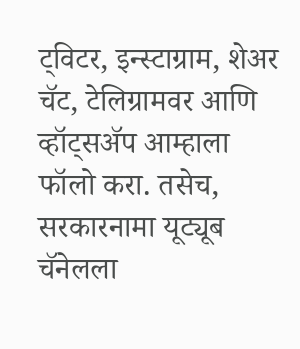ट्विटर, इन्स्टाग्राम, शेअर चॅट, टेलिग्रामवर आणि व्हॉट्सॲप आम्हाला फॉलो करा. तसेच, सरकारनामा यूट्यूब चॅनेलला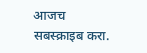आजच सबस्क्राइब करा.